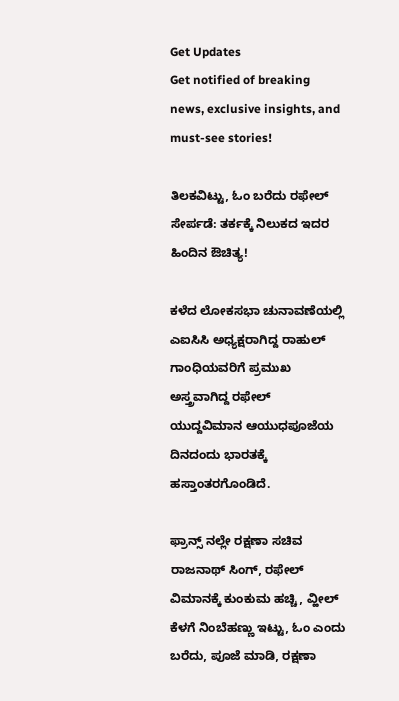Get Updates
Get notified of breaking news, exclusive insights, and must-see stories!

ತಿಲಕವಿಟ್ಟು, ಓಂ ಬರೆದು ರಫೇಲ್ ಸೇರ್ಪಡೆ: ತರ್ಕಕ್ಕೆ ನಿಲುಕದ ಇದರ ಹಿಂದಿನ ಔಚಿತ್ಯ!

ಕಳೆದ ಲೋಕಸಭಾ ಚುನಾವಣೆಯಲ್ಲಿ ಎಐಸಿಸಿ ಅಧ್ಯಕ್ಷರಾಗಿದ್ದ ರಾಹುಲ್ ಗಾಂಧಿಯವರಿಗೆ ಪ್ರಮುಖ ಅಸ್ತ್ರವಾಗಿದ್ದ ರಫೇಲ್ ಯುದ್ದವಿಮಾನ ಆಯುಧಪೂಜೆಯ ದಿನದಂದು ಭಾರತಕ್ಕೆ ಹಸ್ತಾಂತರಗೊಂಡಿದೆ.

ಫ್ರಾನ್ಸ್ ನಲ್ಲೇ ರಕ್ಷಣಾ ಸಚಿವ ರಾಜನಾಥ್ ಸಿಂಗ್, ರಫೇಲ್ ವಿಮಾನಕ್ಕೆ ಕುಂಕುಮ ಹಚ್ಚಿ, ವ್ಹೀಲ್ ಕೆಳಗೆ ನಿಂಬೆಹಣ್ಣು ಇಟ್ಟು, ಓಂ ಎಂದು ಬರೆದು, ಪೂಜೆ ಮಾಡಿ, ರಕ್ಷಣಾ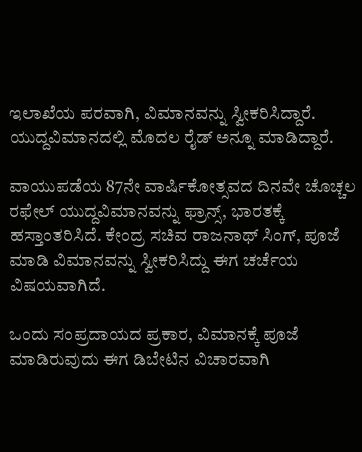ಇಲಾಖೆಯ ಪರವಾಗಿ, ವಿಮಾನವನ್ನು ಸ್ವೀಕರಿಸಿದ್ದಾರೆ. ಯುದ್ದವಿಮಾನದಲ್ಲಿ ಮೊದಲ ರೈಡ್ ಅನ್ನೂ ಮಾಡಿದ್ದಾರೆ.

ವಾಯುಪಡೆಯ 87ನೇ ವಾರ್ಷಿಕೋತ್ಸವದ ದಿನವೇ ಚೊಚ್ಚಲ ರಫೇಲ್ ಯುದ್ದವಿಮಾನವನ್ನು ಫ್ರಾನ್ಸ್, ಭಾರತಕ್ಕೆ ಹಸ್ತಾಂತರಿಸಿದೆ. ಕೇಂದ್ರ ಸಚಿವ ರಾಜನಾಥ್ ಸಿಂಗ್, ಪೂಜೆ ಮಾಡಿ ವಿಮಾನವನ್ನು ಸ್ವೀಕರಿಸಿದ್ದು ಈಗ ಚರ್ಚೆಯ ವಿಷಯವಾಗಿದೆ.

ಒಂದು ಸಂಪ್ರದಾಯದ ಪ್ರಕಾರ, ವಿಮಾನಕ್ಕೆ ಪೂಜೆ ಮಾಡಿರುವುದು ಈಗ ಡಿಬೇಟಿನ ವಿಚಾರವಾಗಿ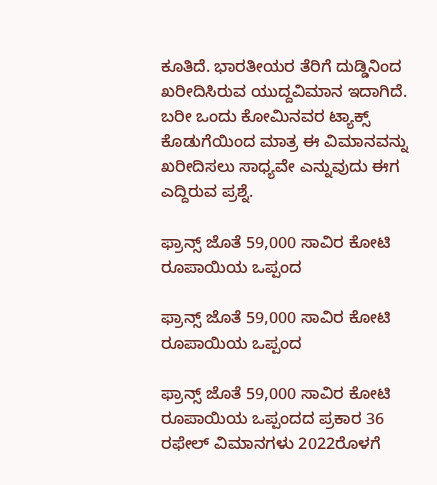ಕೂತಿದೆ. ಭಾರತೀಯರ ತೆರಿಗೆ ದುಡ್ಡಿನಿಂದ ಖರೀದಿಸಿರುವ ಯುದ್ದವಿಮಾನ ಇದಾಗಿದೆ. ಬರೀ ಒಂದು ಕೋಮಿನವರ ಟ್ಯಾಕ್ಸ್ ಕೊಡುಗೆಯಿಂದ ಮಾತ್ರ ಈ ವಿಮಾನವನ್ನು ಖರೀದಿಸಲು ಸಾಧ್ಯವೇ ಎನ್ನುವುದು ಈಗ ಎದ್ದಿರುವ ಪ್ರಶ್ನೆ.

ಫ್ರಾನ್ಸ್ ಜೊತೆ 59,000 ಸಾವಿರ ಕೋಟಿ ರೂಪಾಯಿಯ ಒಪ್ಪಂದ

ಫ್ರಾನ್ಸ್ ಜೊತೆ 59,000 ಸಾವಿರ ಕೋಟಿ ರೂಪಾಯಿಯ ಒಪ್ಪಂದ

ಫ್ರಾನ್ಸ್ ಜೊತೆ 59,000 ಸಾವಿರ ಕೋಟಿ ರೂಪಾಯಿಯ ಒಪ್ಪಂದದ ಪ್ರಕಾರ 36 ರಫೇಲ್ ವಿಮಾನಗಳು 2022ರೊಳಗೆ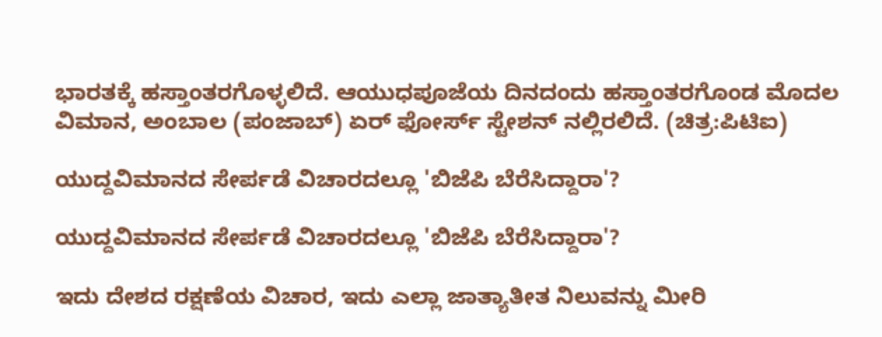ಭಾರತಕ್ಕೆ ಹಸ್ತಾಂತರಗೊಳ್ಳಲಿದೆ. ಆಯುಧಪೂಜೆಯ ದಿನದಂದು ಹಸ್ತಾಂತರಗೊಂಡ ಮೊದಲ ವಿಮಾನ, ಅಂಬಾಲ (ಪಂಜಾಬ್) ಏರ್ ಫೋರ್ಸ್ ಸ್ಟೇಶನ್ ನಲ್ಲಿರಲಿದೆ. (ಚಿತ್ರ:ಪಿಟಿಐ)

ಯುದ್ದವಿಮಾನದ ಸೇರ್ಪಡೆ ವಿಚಾರದಲ್ಲೂ 'ಬಿಜೆಪಿ ಬೆರೆಸಿದ್ದಾರಾ'?

ಯುದ್ದವಿಮಾನದ ಸೇರ್ಪಡೆ ವಿಚಾರದಲ್ಲೂ 'ಬಿಜೆಪಿ ಬೆರೆಸಿದ್ದಾರಾ'?

ಇದು ದೇಶದ ರಕ್ಷಣೆಯ ವಿಚಾರ, ಇದು ಎಲ್ಲಾ ಜಾತ್ಯಾತೀತ ನಿಲುವನ್ನು ಮೀರಿ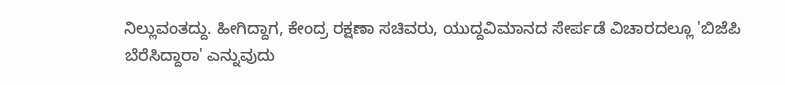ನಿಲ್ಲುವಂತದ್ದು. ಹೀಗಿದ್ದಾಗ, ಕೇಂದ್ರ ರಕ್ಷಣಾ ಸಚಿವರು, ಯುದ್ದವಿಮಾನದ ಸೇರ್ಪಡೆ ವಿಚಾರದಲ್ಲೂ 'ಬಿಜೆಪಿ ಬೆರೆಸಿದ್ದಾರಾ' ಎನ್ನುವುದು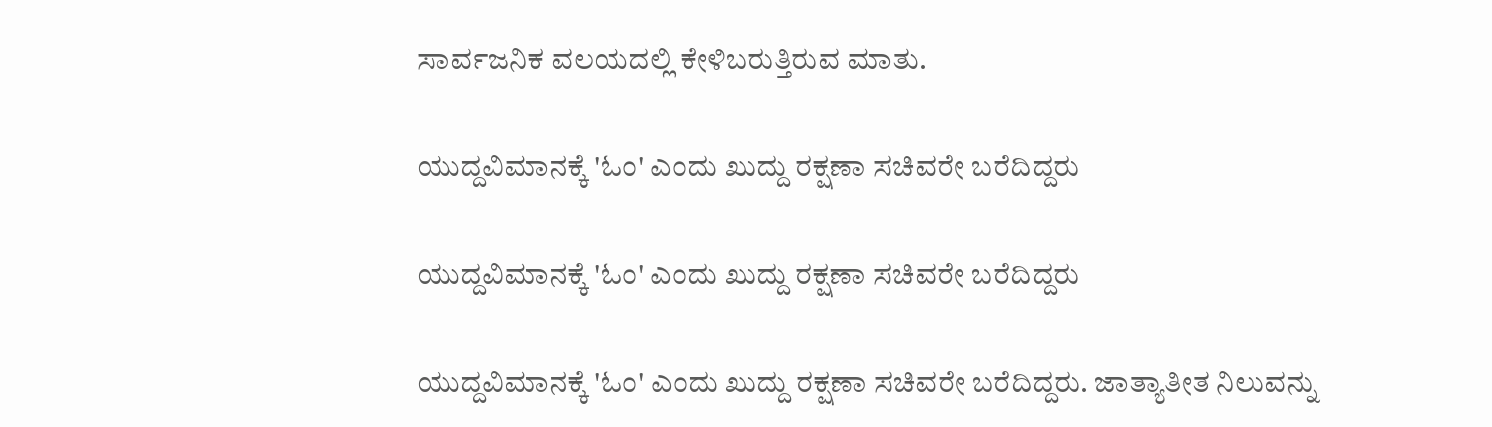ಸಾರ್ವಜನಿಕ ವಲಯದಲ್ಲಿ ಕೇಳಿಬರುತ್ತಿರುವ ಮಾತು.

ಯುದ್ದವಿಮಾನಕ್ಕೆ 'ಓಂ' ಎಂದು ಖುದ್ದು ರಕ್ಷಣಾ ಸಚಿವರೇ ಬರೆದಿದ್ದರು

ಯುದ್ದವಿಮಾನಕ್ಕೆ 'ಓಂ' ಎಂದು ಖುದ್ದು ರಕ್ಷಣಾ ಸಚಿವರೇ ಬರೆದಿದ್ದರು

ಯುದ್ದವಿಮಾನಕ್ಕೆ 'ಓಂ' ಎಂದು ಖುದ್ದು ರಕ್ಷಣಾ ಸಚಿವರೇ ಬರೆದಿದ್ದರು. ಜಾತ್ಯಾತೀತ ನಿಲುವನ್ನು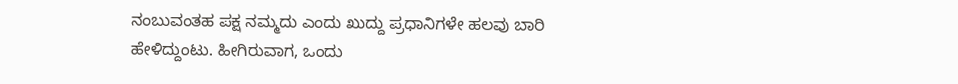ನಂಬುವಂತಹ ಪಕ್ಷ ನಮ್ಮದು ಎಂದು ಖುದ್ದು ಪ್ರಧಾನಿಗಳೇ ಹಲವು ಬಾರಿ ಹೇಳಿದ್ದುಂಟು. ಹೀಗಿರುವಾಗ, ಒಂದು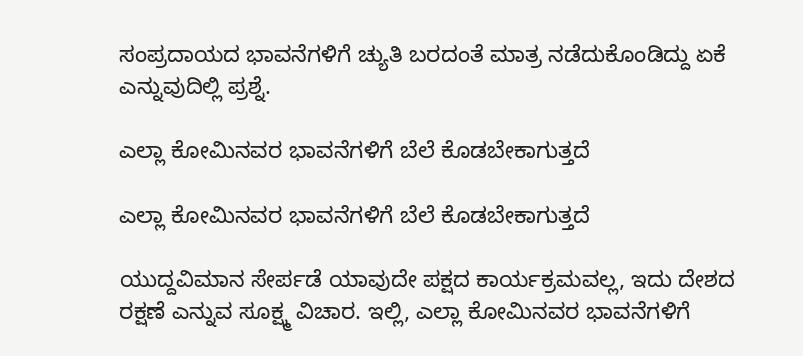ಸಂಪ್ರದಾಯದ ಭಾವನೆಗಳಿಗೆ ಚ್ಯುತಿ ಬರದಂತೆ ಮಾತ್ರ ನಡೆದುಕೊಂಡಿದ್ದು ಏಕೆ ಎನ್ನುವುದಿಲ್ಲಿ ಪ್ರಶ್ನೆ.

ಎಲ್ಲಾ ಕೋಮಿನವರ ಭಾವನೆಗಳಿಗೆ ಬೆಲೆ ಕೊಡಬೇಕಾಗುತ್ತದೆ

ಎಲ್ಲಾ ಕೋಮಿನವರ ಭಾವನೆಗಳಿಗೆ ಬೆಲೆ ಕೊಡಬೇಕಾಗುತ್ತದೆ

ಯುದ್ದವಿಮಾನ ಸೇರ್ಪಡೆ ಯಾವುದೇ ಪಕ್ಷದ ಕಾರ್ಯಕ್ರಮವಲ್ಲ, ಇದು ದೇಶದ ರಕ್ಷಣೆ ಎನ್ನುವ ಸೂಕ್ಷ್ಮ ವಿಚಾರ. ಇಲ್ಲಿ, ಎಲ್ಲಾ ಕೋಮಿನವರ ಭಾವನೆಗಳಿಗೆ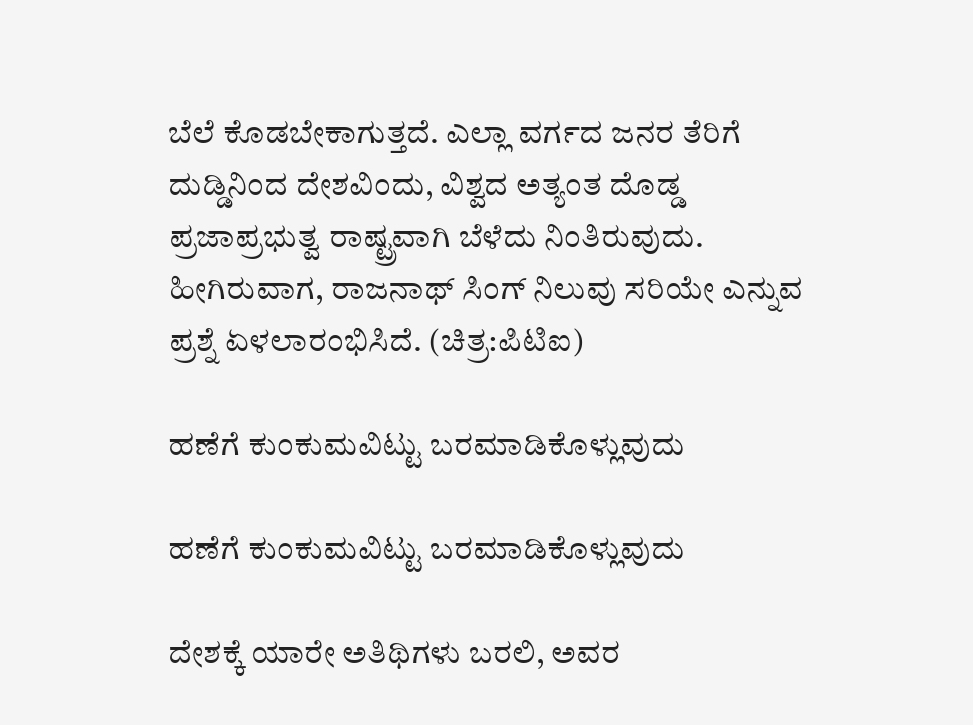ಬೆಲೆ ಕೊಡಬೇಕಾಗುತ್ತದೆ. ಎಲ್ಲಾ ವರ್ಗದ ಜನರ ತೆರಿಗೆ ದುಡ್ಡಿನಿಂದ ದೇಶವಿಂದು, ವಿಶ್ವದ ಅತ್ಯಂತ ದೊಡ್ಡ ಪ್ರಜಾಪ್ರಭುತ್ವ ರಾಷ್ಟ್ರವಾಗಿ ಬೆಳೆದು ನಿಂತಿರುವುದು. ಹೀಗಿರುವಾಗ, ರಾಜನಾಥ್ ಸಿಂಗ್ ನಿಲುವು ಸರಿಯೇ ಎನ್ನುವ ಪ್ರಶ್ನೆ ಏಳಲಾರಂಭಿಸಿದೆ. (ಚಿತ್ರ:ಪಿಟಿಐ)

ಹಣೆಗೆ ಕುಂಕುಮವಿಟ್ಟು ಬರಮಾಡಿಕೊಳ್ಲುವುದು

ಹಣೆಗೆ ಕುಂಕುಮವಿಟ್ಟು ಬರಮಾಡಿಕೊಳ್ಲುವುದು

ದೇಶಕ್ಕೆ ಯಾರೇ ಅತಿಥಿಗಳು ಬರಲಿ, ಅವರ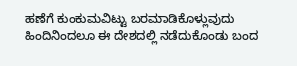ಹಣೆಗೆ ಕುಂಕುಮವಿಟ್ಟು ಬರಮಾಡಿಕೊಳ್ಲುವುದು ಹಿಂದಿನಿಂದಲೂ ಈ ದೇಶದಲ್ಲಿ ನಡೆದುಕೊಂಡು ಬಂದ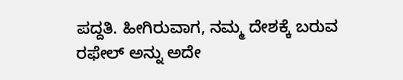ಪದ್ದತಿ. ಹೀಗಿರುವಾಗ, ನಮ್ಮ ದೇಶಕ್ಕೆ ಬರುವ ರಫೇಲ್ ಅನ್ನು ಅದೇ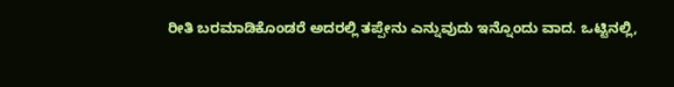ರೀತಿ ಬರಮಾಡಿಕೊಂಡರೆ ಅದರಲ್ಲಿ ತಪ್ಪೇನು ಎನ್ನುವುದು ಇನ್ನೊಂದು ವಾದ. ಒಟ್ಟಿನಲ್ಲಿ,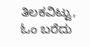ತಿಲಕವಿಟ್ಟು, ಓಂ ಬರೆದು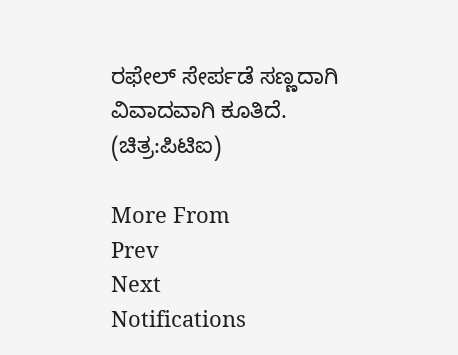ರಫೇಲ್ ಸೇರ್ಪಡೆ ಸಣ್ಣದಾಗಿ ವಿವಾದವಾಗಿ ಕೂತಿದೆ. (ಚಿತ್ರ:ಪಿಟಿಐ)

More From
Prev
Next
Notifications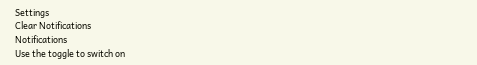Settings
Clear Notifications
Notifications
Use the toggle to switch on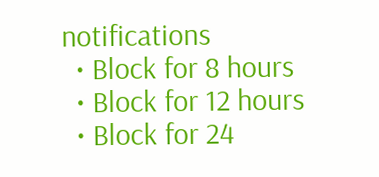notifications
  • Block for 8 hours
  • Block for 12 hours
  • Block for 24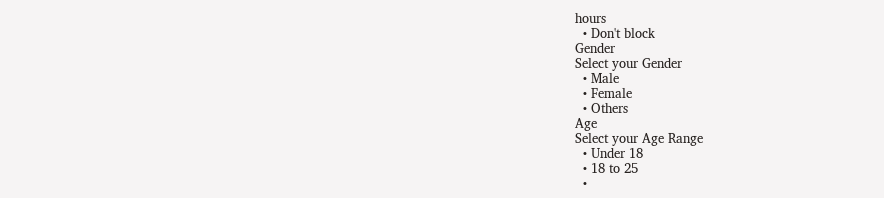hours
  • Don't block
Gender
Select your Gender
  • Male
  • Female
  • Others
Age
Select your Age Range
  • Under 18
  • 18 to 25
  •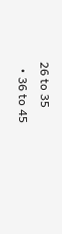26 to 35
  • 36 to 45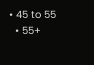• 45 to 55
  • 55+